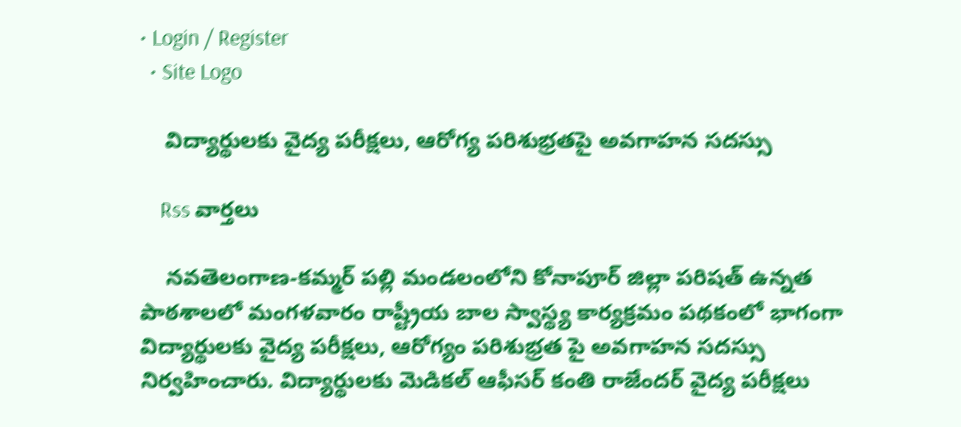• Login / Register
  • Site Logo

    విద్యార్థులకు వైద్య పరీక్షలు, ఆరోగ్య పరిశుభ్రతపై అవగాహన సదస్సు

    Rss వార్తలు

    నవతెలంగాణ-కమ్మర్ పల్లి మండలంలోని కోనాపూర్ జిల్లా పరిషత్ ఉన్నత పాఠశాలలో మంగళవారం రాష్ట్రీయ బాల స్వాస్థ్య కార్యక్రమం పథకంలో భాగంగా విద్యార్థులకు వైద్య పరీక్షలు, ఆరోగ్యం పరిశుభ్రత పై అవగాహన సదస్సు నిర్వహించారు. విద్యార్థులకు మెడికల్ ఆఫీసర్ కంతి రాజేందర్ వైద్య పరీక్షలు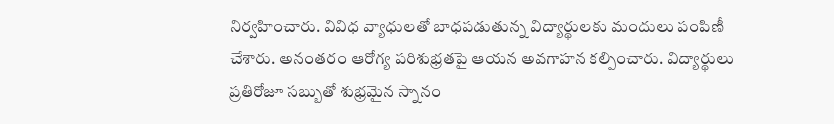నిర్వహించారు. వివిధ వ్యాధులతో బాధపడుతున్న విద్యార్థులకు మందులు పంపిణీ చేశారు. అనంతరం ఆరోగ్య పరిశుభ్రతపై ఆయన అవగాహన కల్పించారు. విద్యార్థులు    ప్రతిరోజూ సబ్బుతో శుభ్రమైన స్నానం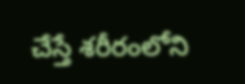చేస్తే శరీరంలోని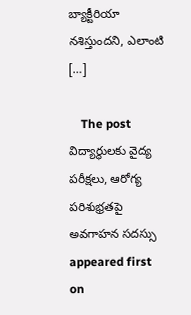బ్యాక్టీరియా నశిస్తుందని, ఎలాంటి […]

    The post విద్యార్థులకు వైద్య పరీక్షలు, ఆరోగ్య పరిశుభ్రతపై అవగాహన సదస్సు appeared first on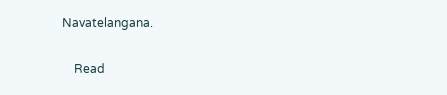Navatelangana.

    Read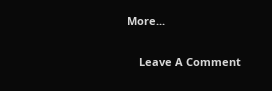More...

    Leave A Comment